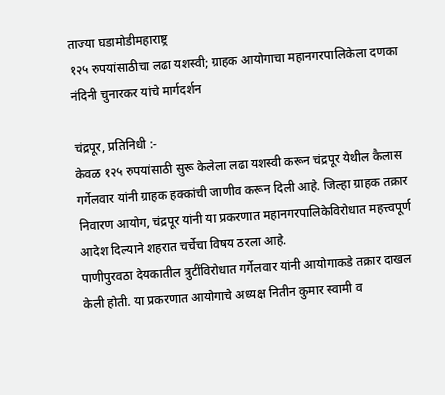ताज्या घडामोडीमहाराष्ट्र
१२५ रुपयांसाठीचा लढा यशस्वी; ग्राहक आयोगाचा महानगरपालिकेला दणका
नंदिनी चुनारकर यांचे मार्गदर्शन

चंद्रपूर, प्रतिनिधी :-
केवळ १२५ रुपयांसाठी सुरू केलेला लढा यशस्वी करून चंद्रपूर येथील कैलास गर्गेलवार यांनी ग्राहक हक्कांची जाणीव करून दिली आहे. जिल्हा ग्राहक तक्रार निवारण आयोग, चंद्रपूर यांनी या प्रकरणात महानगरपालिकेविरोधात महत्त्वपूर्ण आदेश दिल्याने शहरात चर्चेचा विषय ठरला आहे.
पाणीपुरवठा देयकातील त्रुटींविरोधात गर्गेलवार यांनी आयोगाकडे तक्रार दाखल केली होती. या प्रकरणात आयोगाचे अध्यक्ष नितीन कुमार स्वामी व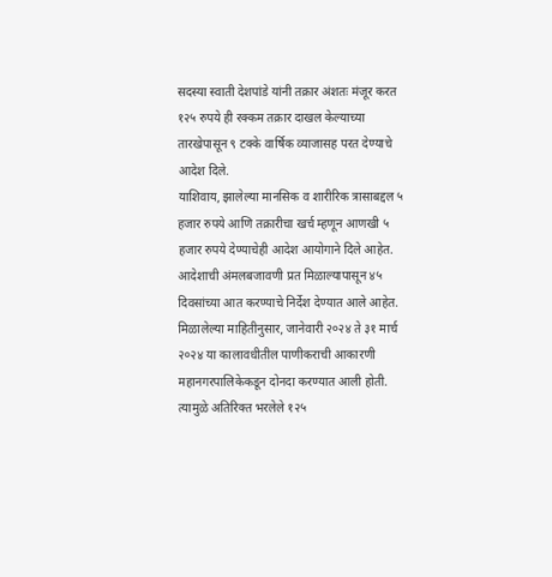सदस्या स्वाती देशपांडे यांनी तक्रार अंशतः मंजूर करत १२५ रुपये ही रक्कम तक्रार दाखल केल्याच्या तारखेपासून ९ टक्के वार्षिक व्याजासह परत देण्याचे आदेश दिले.
याशिवाय, झालेल्या मानसिक व शारीरिक त्रासाबद्दल ५ हजार रुपये आणि तक्रारीचा खर्च म्हणून आणखी ५ हजार रुपये देण्याचेही आदेश आयोगाने दिले आहेत. आदेशाची अंमलबजावणी प्रत मिळाल्यापासून ४५ दिवसांच्या आत करण्याचे निर्देश देण्यात आले आहेत.
मिळालेल्या माहितीनुसार, जानेवारी २०२४ ते ३१ मार्च २०२४ या कालावधीतील पाणीकराची आकारणी महानगरपालिकेकडून दोनदा करण्यात आली होती. त्यामुळे अतिरिक्त भरलेले १२५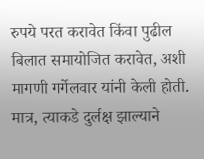रुपये परत करावेत किंवा पुढील बिलात समायोजित करावेत, अशी मागणी गर्गेलवार यांनी केली होती. मात्र, त्याकडे दुर्लक्ष झाल्याने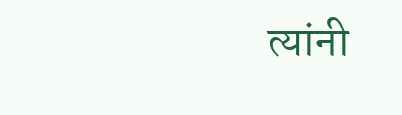त्यांनी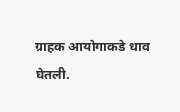ग्राहक आयोगाकडे धाव घेतली.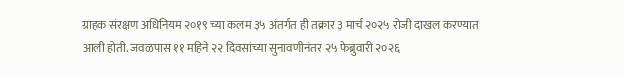ग्राहक संरक्षण अधिनियम २०१९ च्या कलम ३५ अंतर्गत ही तक्रार ३ मार्च २०२५ रोजी दाखल करण्यात आली होती. जवळपास ११ महिने २२ दिवसांच्या सुनावणीनंतर २५ फेब्रुवारी २०२६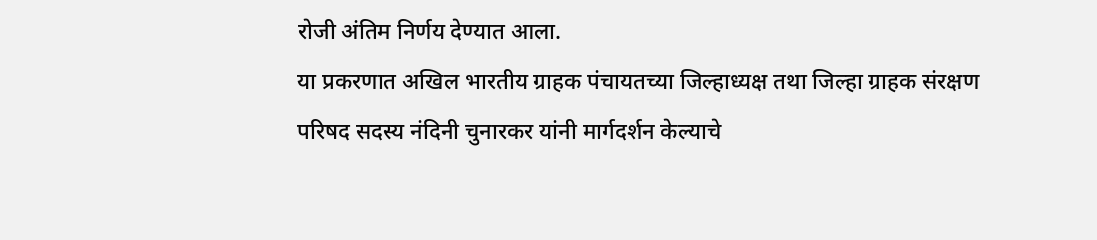रोजी अंतिम निर्णय देण्यात आला.
या प्रकरणात अखिल भारतीय ग्राहक पंचायतच्या जिल्हाध्यक्ष तथा जिल्हा ग्राहक संरक्षण परिषद सदस्य नंदिनी चुनारकर यांनी मार्गदर्शन केल्याचे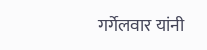गर्गेलवार यांनी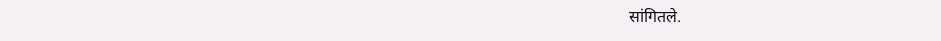सांगितले.